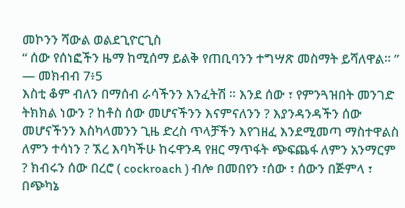መኮንን ሻውል ወልደጊዮርጊስ
“ ሰው የሰነፎችን ዜማ ከሚሰማ ይልቅ የጠቢባንን ተግሣጽ መስማት ይሻለዋል። ”
— መክብብ 7፥5
እስቲ ቆም ብለን በማሰብ ራሳችንን እንፈትሽ ። እንደ ሰው ፣ የምንጓዝበት መንገድ ትክክል ነውን ? ከቶስ ሰው መሆናችንን እናምናለንን ? እያንዳንዳችን ሰው መሆናችንን እስካላመንን ጊዜ ድረስ ጥላቻችን እየገዘፈ እንደሚመጣ ማስተዋልስ ለምን ተሳነን ? ኧረ እባካችሁ ከሩዋንዳ የዘር ማጥፋት ጭፍጨፋ ለምን አንማርም ? ክብሩን ሰው በረሮ ( cockroach ) ብሎ በመበየን ፣ሰው ፣ ሰውን በጅምላ ፣ በጭካኔ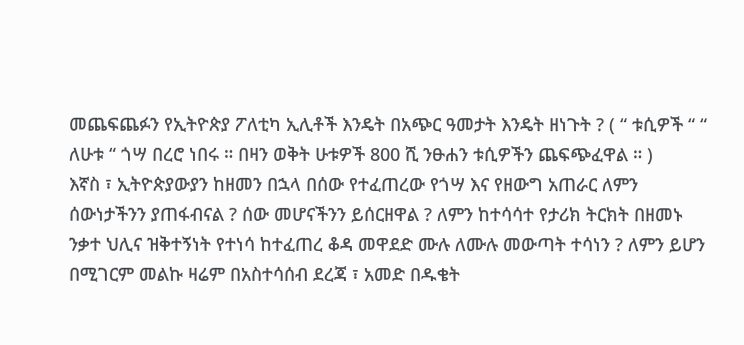መጨፍጨፉን የኢትዮጵያ ፖለቲካ ኢሊቶች እንዴት በአጭር ዓመታት እንዴት ዘነጉት ? ( “ ቱሲዎች “ “ ለሁቱ “ ጎሣ በረሮ ነበሩ ። በዛን ወቅት ሁቱዎች 800 ሺ ንፁሐን ቱሲዎችን ጨፍጭፈዋል ። )
እኛስ ፣ ኢትዮጵያውያን ከዘመን በኋላ በሰው የተፈጠረው የጎሣ እና የዘውግ አጠራር ለምን ሰውነታችንን ያጠፋብናል ? ሰው መሆናችንን ይሰርዘዋል ? ለምን ከተሳሳተ የታሪክ ትርክት በዘመኑ ንቃተ ህሊና ዝቅተኝነት የተነሳ ከተፈጠረ ቆዳ መዋደድ ሙሉ ለሙሉ መውጣት ተሳነን ? ለምን ይሆን በሚገርም መልኩ ዛሬም በአስተሳሰብ ደረጃ ፣ አመድ በዱቄት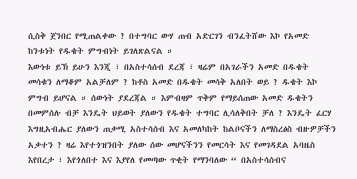ሲስቅ ጀንበር የሚጠልቀው ? በተግባር ውሃ ጠብ አድርገን ብንፈትሸው እኮ የአመድ ከንቱነት የዱቄት ምግብነት ይገለጽልናል ።
እውነቱ ይኽ ይሁን እንጂ ፣ በአስተሳሰብ ደረጃ ፣ ዛሬም በአገራችን አመድ በዱቄት መሳቁን ለማቆም አልቻለም ? ከቶስ አመድ በዱቄት መሳቅ አለበት ወይ ? ዱቄት እኮ ምግብ ይሆናል ። ሰውነት ያደረጃል ። እምብዛም ጥቅም የማይሰጠው አመድ ዱቄትን በመምሰሉ ብቻ እንዴት ህይወት ያለውን የዱቄት ተግባር ሊሳለቅበት ቻለ ? እንዴት ፈርሃ እግዚአብሔር ያለውን ጠቃሚ አስተሳሰብ እና አመለካከት ከልቦናችን ለማስረፅስ ብዙዎቻችን አቃተን ? ዛሬ እየተጎዝንበት ያለው ሰው መሆናችንን የመርሳት እና የመገዳደል አባዜስ እየበረታ ፣ እየጎለበተ እና እያየለ የመጣው ጥቂት የማንባለው “ በአስተሳሰብና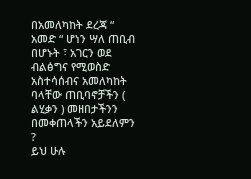በአመለካከት ደረጃ “ አመድ “ ሆነን ሣለ ጠቢብ በሆኑት ፣ አገርን ወደ ብልፅግና የሚወስድ አስተሳሰብና አመለካከት ባላቸው ጠቢባኖቻችን ( ልሂቃን ) መዘበታችንን በመቀጠላችን አይደለምን ?
ይህ ሁሉ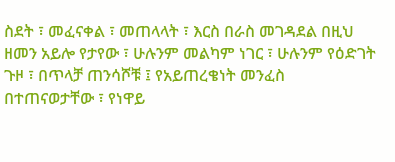ስደት ፣ መፈናቀል ፣ መጠላላት ፣ እርስ በራስ መገዳደል በዚህ ዘመን አይሎ የታየው ፣ ሁሉንም መልካም ነገር ፣ ሁሉንም የዕድገት ጉዞ ፣ በጥላቻ ጠንሳሾቹ ፤ የአይጠረቄነት መንፈስ በተጠናወታቸው ፣ የነዋይ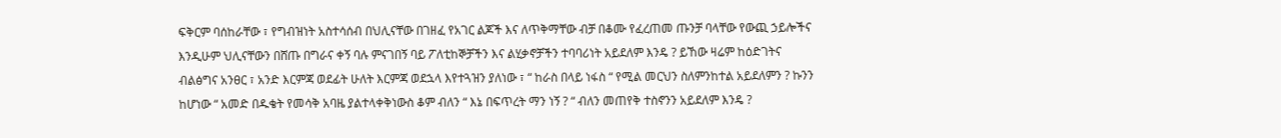ፍቅርም ባሰከራቸው ፣ የግብዝነት አስተሳሰብ በህሊናቸው በገዘፈ የአገር ልጆች እና ለጥቅማቸው ብቻ በቆሙ የፈረጠመ ጡንቻ ባላቸው የውጪ ኃይሎችና እንዲሁም ህሊናቸውን በሸጡ በግራና ቀኝ ባሉ ምናገበኝ ባይ ፖለቲከኞቻችን እና ልሂቃኖቻችን ተባባሪነት አይደለም እንዴ ? ይኸው ዛሬም ከዕድገትና ብልፅግና አንፀር ፣ አንድ እርምጃ ወደፊት ሁለት እርምጃ ወደኋላ እየተጓዝን ያለነው ፣ “ ከራስ በላይ ነፋስ “ የሚል መርህን ስለምንከተል አይደለምን ? ኩንን ከሆነው “ አመድ በዱቄት የመሳቅ አባዜ ያልተላቀቅነውስ ቆም ብለን “ እኔ በፍጥረት ማን ነኝ ? “ ብለን መጠየቅ ተስኖንን አይደለም እንዴ ?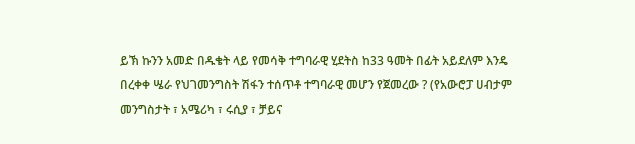ይኽ ኩንን አመድ በዱቄት ላይ የመሳቅ ተግባራዊ ሂደትስ ከ33 ዓመት በፊት አይደለም እንዴ በረቀቀ ሤራ የህገመንግስት ሽፋን ተሰጥቶ ተግባራዊ መሆን የጀመረው ? (የአውሮፓ ሀብታም መንግስታት ፣ አሜሪካ ፣ ሩሲያ ፣ ቻይና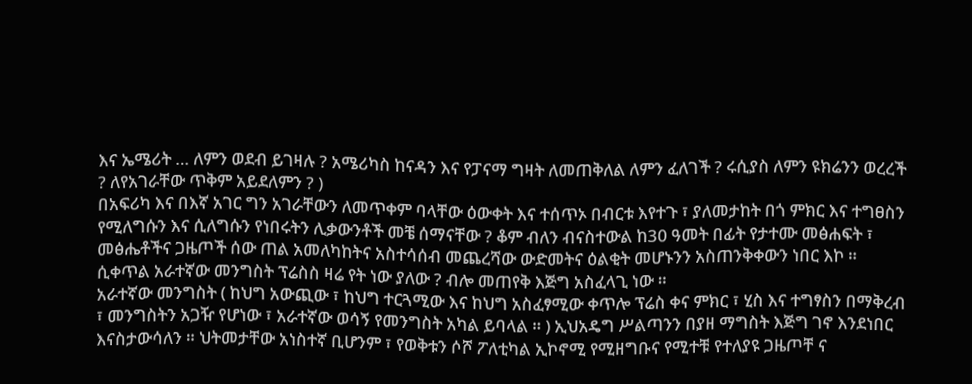እና ኤሜሪት … ለምን ወደብ ይገዛሉ ? አሜሪካስ ከናዳን እና የፓናማ ግዛት ለመጠቅለል ለምን ፈለገች ? ሩሲያስ ለምን ዩክሬንን ወረረች ? ለየአገራቸው ጥቅም አይደለምን ? )
በአፍሪካ እና በእኛ አገር ግን አገራቸውን ለመጥቀም ባላቸው ዕውቀት እና ተሰጥኦ በብርቱ እየተጉ ፣ ያለመታከት በጎ ምክር እና ተግፀስን የሚለግሱን እና ሲለግሱን የነበሩትን ሊቃውንቶች መቼ ሰማናቸው ? ቆም ብለን ብናስተውል ከ30 ዓመት በፊት የታተሙ መፅሐፍት ፣ መፅሔቶችና ጋዜጦች ሰው ጠል አመለካከትና አስተሳሰብ መጨረሻው ውድመትና ዕልቂት መሆኑንን አስጠንቅቀውን ነበር እኮ ። ሲቀጥል አራተኛው መንግስት ፕሬስስ ዛሬ የት ነው ያለው ? ብሎ መጠየቅ እጅግ አስፈላጊ ነው ።
አራተኛው መንግስት ( ከህግ አውጪው ፣ ከህግ ተርጓሚው እና ከህግ አስፈፃሚው ቀጥሎ ፕሬስ ቀና ምክር ፣ ሂስ እና ተግፃስን በማቅረብ ፣ መንግስትን አጋዥ የሆነው ፣ አራተኛው ወሳኝ የመንግስት አካል ይባላል ። ) ኢህአዴግ ሥልጣንን በያዘ ማግስት እጅግ ገኖ እንደነበር እናስታውሳለን ። ህትመታቸው አነስተኛ ቢሆንም ፣ የወቅቱን ሶሾ ፖለቲካል ኢኮኖሚ የሚዘግቡና የሚተቹ የተለያዩ ጋዜጦቸ ና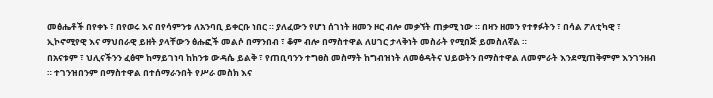መፅሔቶች በየቀኑ ፣ በየወሩ እና በየሳምንቱ ለአንባቢ ይቀርቡ ነበር ። ያለፈውን የሆነ ሰገነት ዘመን ዞር ብሎ መቃኘት ጠቃሚ ነው ። በዛን ዘመን የተፃፉትን ፣ በሳል ፖለቲካዊ ፣ ኢኮኖሚየዊ እና ማህበራዊ ይዘት ያላቸውን ፅሑፎች መልሶ በማንበብ ፣ ቆም ብሎ በማስተዋል ለሀገር ታላቅነት መስራት የሚበጅ ይመስለኛል ።
በአናቱም ፣ ህሊናችንን ፈፅሞ ከማይገነባ ከከንቱ ውዳሴ ይልቅ ፣ የጠቢባንን ተግፀስ መስማት ከግብዝነት ለመፅዳትና ህይወትን በማስተዋል ለመምራት እንደሚጠቅምም እንገንዘብ ። ተገንዝበንም በማስተዋል በተሰማራንበት የሥራ መስክ እና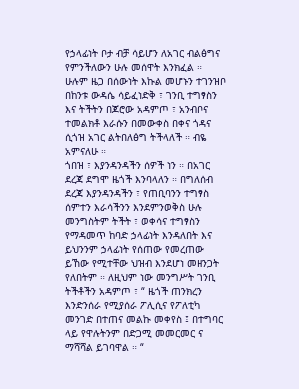የኃላፊነት ቦታ ብቻ ሳይሆን ለአገር ብልፅግና የምንችለውን ሁሉ መሰዋት እንክፈል ። ሁሉም ዜጋ በሰውነት እኩል መሆኑን ተገንዝቦ በከንቱ ውዳሴ ሳይፈነድቅ ፣ ገንቢ ተግፃስን እና ትችትን በጆሮው አዳምጦ ፣ አንብቦና ተመልክቶ እራሱን በመውቀስ በቀና ጎዳና ሲጎዝ አገር ልትበለፅግ ትችላለች ። ብዬ አምናለሁ ።
ጎበዝ ፣ እያንዳንዳችን ሰዎች ነን ። በአገር ደረጃ ደግሞ ዜጎች እንባላለን ። በግለሰብ ደረጃ እያንዳንዳችን ፣ የጠቢባንን ተግፃስ ሰምተን እራሳችንን እንደምንወቅስ ሁሉ መንግስትም ትችት ፣ ወቀሳና ተግፃስን የማዳመጥ ከባድ ኃላፊነት እንዳለበት እና ይህንንም ኃላፊነት የሰጠው የመረጠው ይኸው የሚተቸው ህዝብ እንደሆነ መዘንጋት የለበትም ። ለዚህም ነው መንግሥት ገንቢ ትችቶችን አዳምጦ ፣ “ ዜጎች ጠንክረን እንድንሰራ የሚያሰራ ፖሊሲና የፖለቲካ መንገድ በተጠና መልኩ መቀየስ ፤ በተግባር ላይ የዋሉትንም በድጋሚ መመርመር ና ማሻሻል ይገባዋል ። “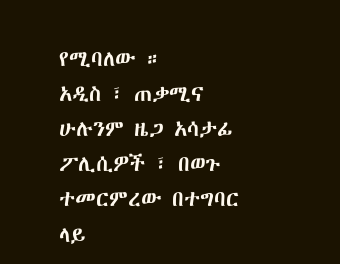የሚባለው ።
አዲስ ፣ ጠቃሚና ሁሉንም ዜጋ አሳታፊ ፖሊሲዎች ፣ በወጉ ተመርምረው በተግባር ላይ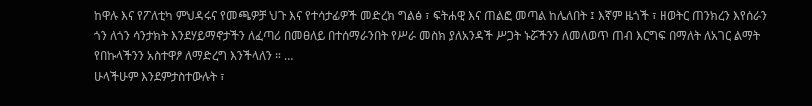ከዋሉ እና የፖለቲካ ምህዳሩና የመጫዎቻ ህጉ እና የተሳታፊዎች መድረክ ግልፅ ፣ ፍትሐዊ እና ጠልፎ መጣል ከሌለበት ፤ እኛም ዜጎች ፣ ዘወትር ጠንክረን እየሰራን ጎን ለጎን ሳንታክት እንደሃይማኖታችን ለፈጣሪ በመፀለይ በተሰማራንበት የሥራ መስክ ያለአንዳች ሥጋት ኑሯችንን ለመለወጥ ጠብ እርግፍ በማለት ለአገር ልማት የበኩላችንን አስተዋፆ ለማድረግ እንችላለን ። …
ሁላችሁም እንደምታስተውሉት ፣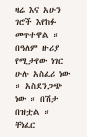ዛሬ እና አሁን ገሮች እየከፉ መጥተዋል ። በዓለም ዙሪያ የሚታየው ነገር ሁሉ አስፈሪ ነው ። አስደንጋጭ ነው ። በሽታ በዝቷል ። ቸነፈር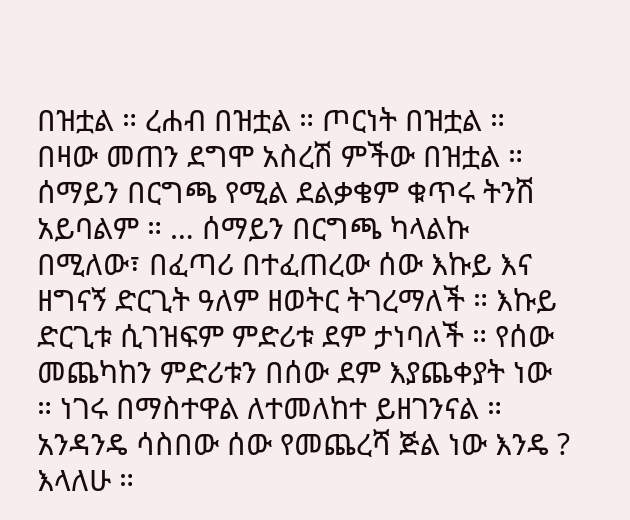በዝቷል ። ረሐብ በዝቷል ። ጦርነት በዝቷል ። በዛው መጠን ደግሞ አስረሽ ምችው በዝቷል ። ሰማይን በርግጫ የሚል ደልቃቄም ቁጥሩ ትንሽ አይባልም ። … ሰማይን በርግጫ ካላልኩ በሚለው፣ በፈጣሪ በተፈጠረው ሰው እኩይ እና ዘግናኝ ድርጊት ዓለም ዘወትር ትገረማለች ። እኩይ ድርጊቱ ሲገዝፍም ምድሪቱ ደም ታነባለች ። የሰው መጨካከን ምድሪቱን በሰው ደም እያጨቀያት ነው ። ነገሩ በማስተዋል ለተመለከተ ይዘገንናል ። አንዳንዴ ሳስበው ሰው የመጨረሻ ጅል ነው እንዴ ? እላለሁ ።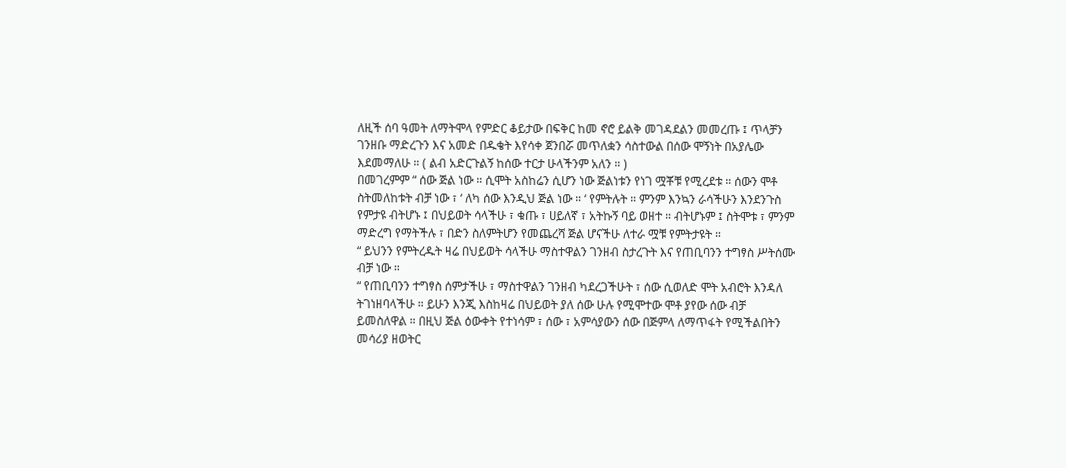ለዚች ሰባ ዓመት ለማትሞላ የምድር ቆይታው በፍቅር ከመ ኖሮ ይልቅ መገዳደልን መመረጡ ፤ ጥላቻን ገንዘቡ ማድረጉን እና አመድ በዱቄት እየሳቀ ጀንበሯ መጥለቋን ሳስተውል በሰው ሞኝነት በአያሌው እደመማለሁ ። ( ልብ አድርጉልኝ ከሰው ተርታ ሁላችንም አለን ። )
በመገረምም “ ሰው ጅል ነው ። ሲሞት አስከሬን ሲሆን ነው ጅልነቱን የነገ ሟቾቹ የሚረደቱ ። ሰውን ሞቶ ስትመለከቱት ብቻ ነው ፣ ‘ ለካ ሰው እንዲህ ጅል ነው ። ‘ የምትሉት ። ምንም እንኳን ራሳችሁን እንደንጉስ የምታዩ ብትሆኑ ፤ በህይወት ሳላችሁ ፣ ቁጡ ፣ ሀይለኛ ፣ አትኩኝ ባይ ወዘተ ። ብትሆኑም ፤ ስትሞቱ ፣ ምንም ማድረግ የማትችሉ ፣ በድን ስለምትሆን የመጨረሻ ጅል ሆናችሁ ለተራ ሟቹ የምትታዩት ።
“ ይህንን የምትረዱት ዛሬ በህይወት ሳላችሁ ማስተዋልን ገንዘብ ስታረጉት እና የጠቢባንን ተግፃስ ሥትሰሙ ብቻ ነው ።
“ የጠቢባንን ተግፃስ ሰምታችሁ ፣ ማስተዋልን ገንዘብ ካደረጋችሁት ፣ ሰው ሲወለድ ሞት አብሮት እንዳለ ትገነዘባላችሁ ። ይሁን እንጂ እስከዛሬ በህይወት ያለ ሰው ሁሉ የሚሞተው ሞቶ ያየው ሰው ብቻ ይመስለዋል ። በዚህ ጅል ዕውቀት የተነሳም ፣ ሰው ፣ አምሳያውን ሰው በጅምላ ለማጥፋት የሚችልበትን መሳሪያ ዘወትር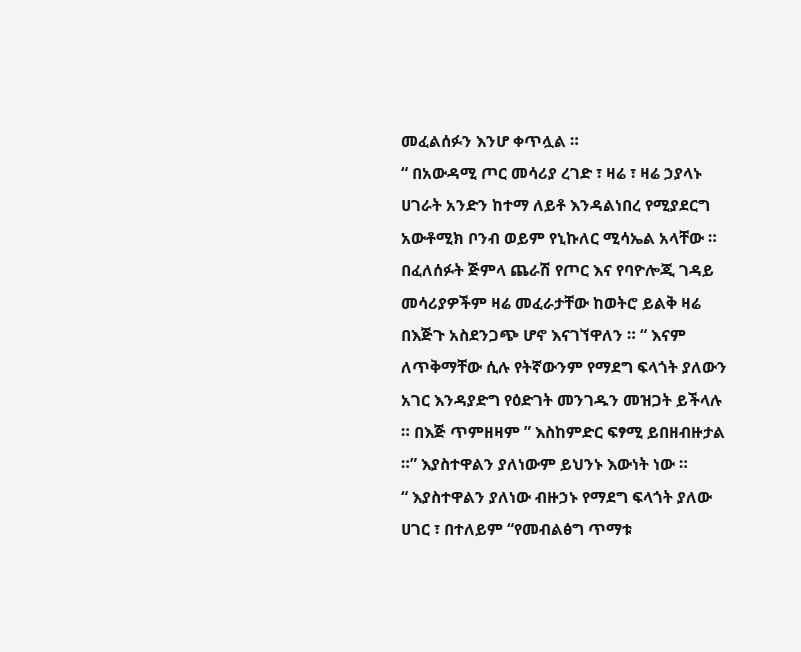መፈልሰፉን እንሆ ቀጥሏል ።
“ በአውዳሚ ጦር መሳሪያ ረገድ ፣ ዛሬ ፣ ዛሬ ኃያላኑ ሀገራት አንድን ከተማ ለይቶ እንዳልነበረ የሚያደርግ አውቶሚክ ቦንብ ወይም የኒኩለር ሚሳኤል አላቸው ። በፈለሰፉት ጅምላ ጨራሽ የጦር እና የባዮሎጂ ገዳይ መሳሪያዎችም ዛሬ መፈራታቸው ከወትሮ ይልቅ ዛሬ በእጅጉ አስደንጋጭ ሆኖ እናገኘዋለን ። “ እናም ለጥቅማቸው ሲሉ የትኛውንም የማደግ ፍላጎት ያለውን አገር እንዳያድግ የዕድገት መንገዱን መዝጋት ይችላሉ ። በእጅ ጥምዘዛም ” እስከምድር ፍፃሚ ይበዘብዙታል ።” እያስተዋልን ያለነውም ይህንኑ እውነት ነው ።
“ እያስተዋልን ያለነው ብዙኃኑ የማደግ ፍላጎት ያለው ሀገር ፣ በተለይም “የመብልፅግ ጥማቱ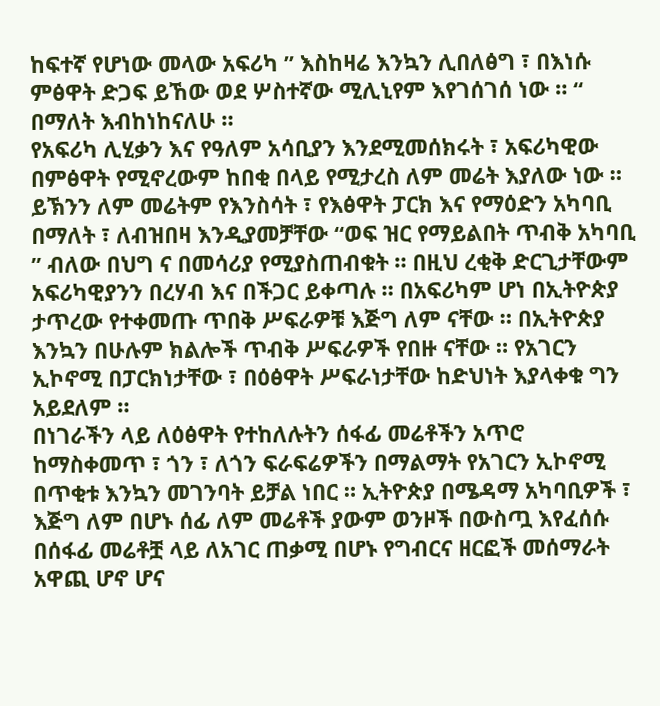ከፍተኛ የሆነው መላው አፍሪካ ” እስከዛሬ እንኳን ሊበለፅግ ፣ በእነሱ ምፅዋት ድጋፍ ይኸው ወደ ሦስተኛው ሚሊኒየም እየገሰገሰ ነው ። “ በማለት እብከነከናለሁ ።
የአፍሪካ ሊሂቃን እና የዓለም አሳቢያን እንደሚመሰክሩት ፣ አፍሪካዊው በምፅዋት የሚኖረውም ከበቂ በላይ የሚታረስ ለም መሬት እያለው ነው ። ይኽንን ለም መሬትም የእንስሳት ፣ የእፅዋት ፓርክ እና የማዕድን አካባቢ በማለት ፣ ለብዝበዛ እንዲያመቻቸው “ወፍ ዝር የማይልበት ጥብቅ አካባቢ ” ብለው በህግ ና በመሳሪያ የሚያስጠብቁት ። በዚህ ረቂቅ ድርጊታቸውም አፍሪካዊያንን በረሃብ እና በችጋር ይቀጣሉ ። በአፍሪካም ሆነ በኢትዮጵያ ታጥረው የተቀመጡ ጥበቅ ሥፍራዎቹ እጅግ ለም ናቸው ። በኢትዮጵያ እንኳን በሁሉም ክልሎች ጥብቅ ሥፍራዎች የበዙ ናቸው ። የአገርን ኢኮኖሚ በፓርክነታቸው ፣ በዕፅዋት ሥፍራነታቸው ከድህነት እያላቀቁ ግን አይደለም ።
በነገራችን ላይ ለዕፅዋት የተከለሉትን ሰፋፊ መሬቶችን አጥሮ ከማስቀመጥ ፣ ጎን ፣ ለጎን ፍራፍሬዎችን በማልማት የአገርን ኢኮኖሚ በጥቂቱ እንኳን መገንባት ይቻል ነበር ። ኢትዮጵያ በሜዳማ አካባቢዎች ፣ እጅግ ለም በሆኑ ሰፊ ለም መሬቶች ያውም ወንዞች በውስጧ እየፈሰሱ በሰፋፊ መሬቶቿ ላይ ለአገር ጠቃሚ በሆኑ የግብርና ዘርፎች መሰማራት አዋጪ ሆኖ ሆና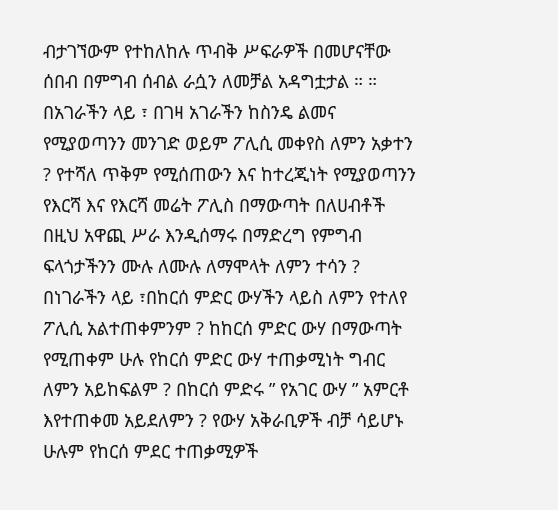ብታገኘውም የተከለከሉ ጥብቅ ሥፍራዎች በመሆናቸው ሰበብ በምግብ ሰብል ራሷን ለመቻል አዳግቷታል ። ።
በአገራችን ላይ ፣ በገዛ አገራችን ከስንዴ ልመና የሚያወጣንን መንገድ ወይም ፖሊሲ መቀየስ ለምን አቃተን ? የተሻለ ጥቅም የሚሰጠውን እና ከተረጂነት የሚያወጣንን የእርሻ እና የእርሻ መሬት ፖሊስ በማውጣት በለሀብቶች በዚህ አዋጪ ሥራ እንዲሰማሩ በማድረግ የምግብ ፍላጎታችንን ሙሉ ለሙሉ ለማሞላት ለምን ተሳን ? በነገራችን ላይ ፣በከርሰ ምድር ውሃችን ላይስ ለምን የተለየ ፖሊሲ አልተጠቀምንም ? ከከርሰ ምድር ውሃ በማውጣት የሚጠቀም ሁሉ የከርሰ ምድር ውሃ ተጠቃሚነት ግብር ለምን አይከፍልም ? በከርሰ ምድሩ ” የአገር ውሃ ” አምርቶ እየተጠቀመ አይደለምን ? የውሃ አቅራቢዎች ብቻ ሳይሆኑ ሁሉም የከርሰ ምደር ተጠቃሚዎች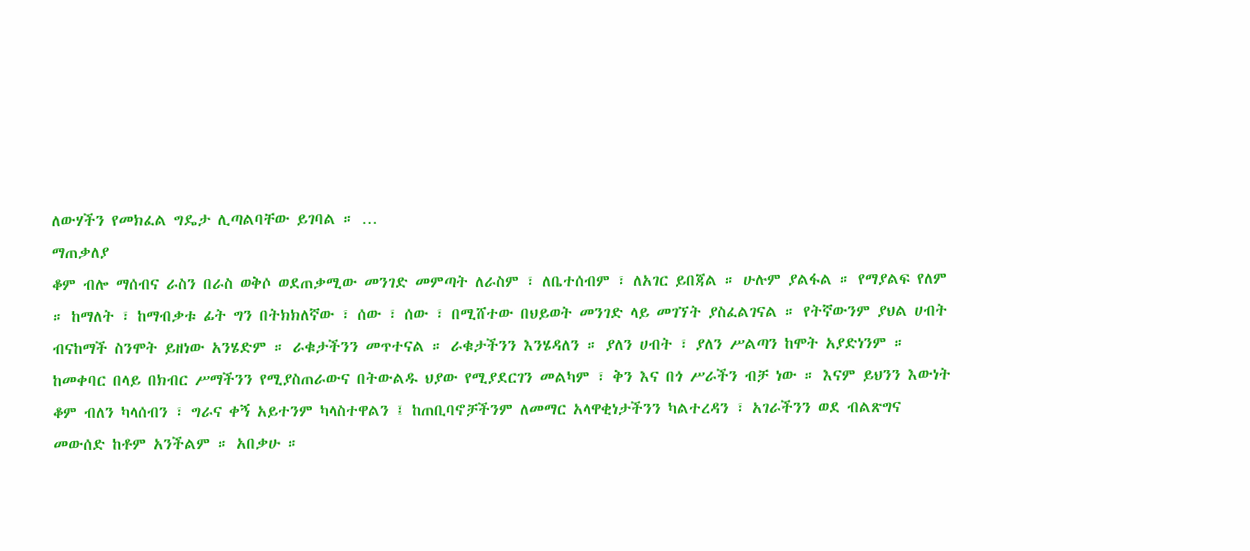ለውሃችን የመክፈል ግዴታ ሊጣልባቸው ይገባል ። …
ማጠቃለያ
ቆም ብሎ ማሰብና ራስን በራስ ወቅሶ ወደጠቃሚው መንገድ መምጣት ለራስም ፣ ለቤተሰብም ፣ ለአገር ይበጃል ። ሁሉም ያልፋል ። የማያልፍ የለም ። ከማለት ፣ ከማብቃቱ ፊት ግን በትክክለኛው ፣ ሰው ፣ ሰው ፣ በሚሸተው በህይወት መንገድ ላይ መገኘት ያስፈልገናል ። የትኛውንም ያህል ሀብት ብናከማች ስንሞት ይዘነው አንሄድም ። ራቁታችንን መጥተናል ። ራቁታችንን እንሄዳለን ። ያለን ሀብት ፣ ያለን ሥልጣን ከሞት አያድነንም ። ከመቀባር በላይ በክብር ሥማችንን የሚያስጠራውና በትውልዱ ህያው የሚያደርገን መልካም ፣ ቅን እና በጎ ሥራችን ብቻ ነው ። እናም ይህንን እውነት ቆም ብለን ካላሰብን ፣ ግራና ቀኝ አይተንም ካላስተዋልን ፤ ከጠቢባኖቻችንም ለመማር አላዋቂነታችንን ካልተረዳን ፣ አገራችንን ወደ ብልጽግና መውሰድ ከቶም አንችልም ። አበቃሁ ።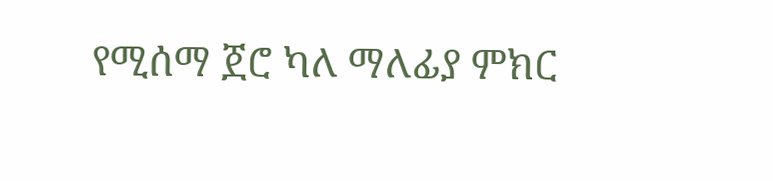የሚሰማ ጀሮ ካለ ማለፊያ ምክር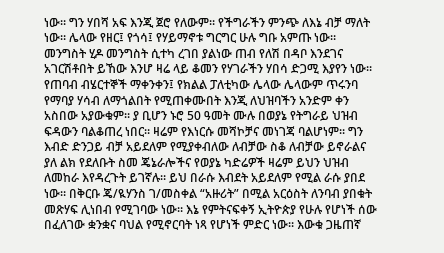ነው። ግን ሃበሻ አፍ እንጂ ጀሮ የለውም። የችግራችን ምንጭ ለእኔ ብቻ ማለት ነው። ሌላው የዘር፤ የጎሳ፤ የሃይማኖቱ ግርግር ሁሉ ግቡ አምጡ ነው። መንግስት ሂዶ መንግስት ሲተካ ረገበ ያልነው ጠብ የለሽ በዳቦ እንደገና አገርሽቶበት ይኸው እንሆ ዛሬ ላይ ቆመን የሃገራችን ሃበሳ ድጋሚ እያየን ነው። የጠባብ ብሄርተኞች ማቀንቀን፤ የክልል ፓለቲካው ሌላው ሌላውም ጥሩንባ የማባያ ሃሳብ ለማጎልበት የሚጠቀሙበት እንጂ ለህዝባችን አንድም ቀን አስበው አያውቁም። ያ ቢሆን ኑሮ 50 ዓመት ሙሉ በወያኔ የትግራይ ህዝብ ፍዳውን ባልቆጠረ ነበር። ዛሬም የእነርሱ መሻኮቻና መነገጃ ባልሆነም። ግን እብድ ድንጋይ ብቻ አይደለም የሚያቀብለው ለብቻው ስቆ ለብቻው ይኖራልና ያለ ልክ የደለቡት ስመ ጄኔራሎችና የወያኔ ካድሬዎች ዛሬም ይህን ህዝብ ለመከራ እየዳረጉት ይገኛሉ። ይህ በራሱ እብደት አይደለም የሚል ራሱ ያበደ ነው። በቅርቡ ጄ/ዪሃንስ ገ/መስቀል “አዙሪት” በሚል አርዕስት ለንባብ ያበቁት መጽሃፍ ሊነበብ የሚገባው ነው። እኔ የምትናፍቀኝ ኢትዮጵያ የሁሉ የሆነች ሰው በፈለገው ቋንቋና ባህል የሚኖርባት ነጻ የሆነች ምድር ነው። እውቁ ጋዜጠኛ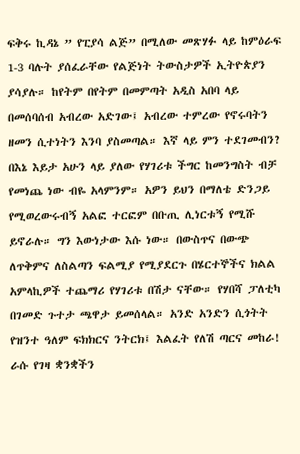ፍቅሩ ኪዳኔ ” የፒያሳ ልጅ” በሚለው መጽሃፉ ላይ ከምዕራፍ 1-3 ባሉት ያሰፈራቸው የልጅነት ትውስታዎች ኢትዮጵያን ያሳያሉ። ከየትም በየትም በመምጣት አዲስ አበባ ላይ በመሰባሰብ አብረው አድገው፤ አብረው ተምረው የኖሩባትን ዘመን ሲተነትን እንባ ያስመጣል። እኛ ላይ ምን ተደገመብን?
በእኔ እይታ አሁን ላይ ያለው የሃገሪቱ ችግር ከመንግስት ብቻ የመነጨ ነው ብዬ አላምንም። አዎን ይህን በማለቴ ድንጋይ የሚወረውሩብኝ አልፎ ተርፎም በቡጢ ሊነርቱኝ የሚሹ ይኖራሉ። ግን እውነታው እሱ ነው። በውስጥና በውጭ ለጥቅምና ለስልጣን ፍልሚያ የሚያደርጉ በሄርተኞችና ክልል አምላኪዎች ተጨማሪ የሃገሪቱ በሽታ ናቸው። የሃበሻ ፓለቲካ በገመድ ጉተታ ጫዋታ ይመሰላል። አንድ አንድን ሲጎትት የዝንተ ዓለም ፍክክርና ንትርክ፤ እልፈት የለሽ ጣርና መከራ! ራሱ የገዛ ቋንቋችን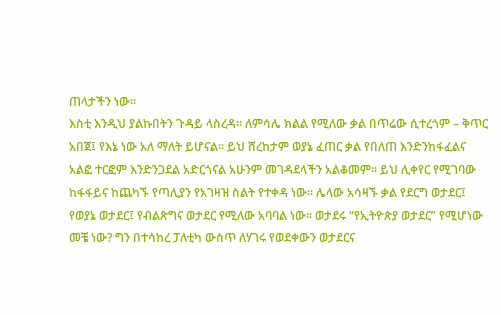ጠላታችን ነው።
እስቲ እንዲህ ያልኩበትን ጉዳይ ላስረዳ። ለምሳሌ ክልል የሚለው ቃል በጥሬው ሲተረጎም – ቅጥር አበጀ፤ የእኔ ነው አለ ማለት ይሆናል። ይህ ሸረከታም ወያኔ ፈጠር ቃል የበለጠ እንድንከፋፈልና አልፎ ተርፎም እንድንጋደል አድርጎናል አሁንም መገዳደላችን አልቆመም። ይህ ሊቀየር የሚገባው ከፋፋይና ከጨካኙ የጣሊያን የአገዛዝ ስልት የተቀዳ ነው። ሌላው አሳዛኙ ቃል የደርግ ወታደር፤ የወያኔ ወታደር፤ የብልጽግና ወታደር የሚለው አባባል ነው። ወታደሩ “የኢትዮጵያ ወታደር” የሚሆነው መቼ ነው? ግን በተሳከረ ፓለቲካ ውስጥ ለሃገሩ የወደቀውን ወታደርና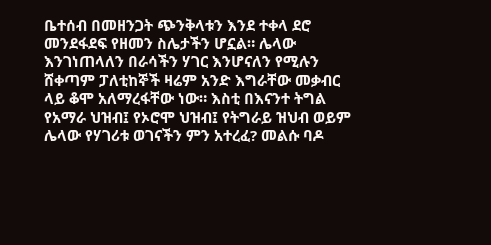ቤተሰብ በመዘንጋት ጭንቅላቱን እንደ ተቀላ ደሮ መንደፋደፍ የዘመን ስሌታችን ሆኗል። ሌላው እንገነጠላለን በራሳችን ሃገር እንሆናለን የሚሉን ሸቀጣም ፓለቲከኞች ዛሬም አንድ እግራቸው መቃብር ላይ ቆሞ አለማረፋቸው ነው። እስቲ በእናንተ ትግል የአማራ ህዝብ፤ የኦሮሞ ህዝብ፤ የትግራይ ዝህብ ወይም ሌላው የሃገሪቱ ወገናችን ምን አተረፈ? መልሱ ባዶ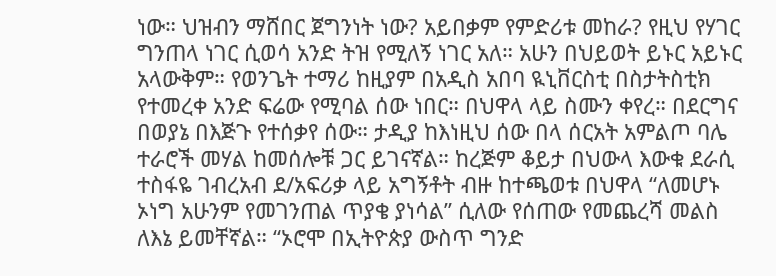ነው። ህዝብን ማሸበር ጀግንነት ነው? አይበቃም የምድሪቱ መከራ? የዚህ የሃገር ግንጠላ ነገር ሲወሳ አንድ ትዝ የሚለኝ ነገር አለ። አሁን በህይወት ይኑር አይኑር አላውቅም። የወንጌት ተማሪ ከዚያም በአዲስ አበባ ዪኒቨርስቲ በስታትስቲክ የተመረቀ አንድ ፍሬው የሚባል ሰው ነበር። በህዋላ ላይ ስሙን ቀየረ። በደርግና በወያኔ በእጅጉ የተሰቃየ ሰው። ታዲያ ከእነዚህ ሰው በላ ሰርአት አምልጦ ባሌ ተራሮች መሃል ከመሰሎቹ ጋር ይገናኛል። ከረጅም ቆይታ በህውላ እውቁ ደራሲ ተስፋዬ ገብረአብ ደ/አፍሪቃ ላይ አግኝቶት ብዙ ከተጫወቱ በህዋላ “ለመሆኑ ኦነግ አሁንም የመገንጠል ጥያቄ ያነሳል” ሲለው የሰጠው የመጨረሻ መልስ ለእኔ ይመቸኛል። “ኦሮሞ በኢትዮጵያ ውስጥ ግንድ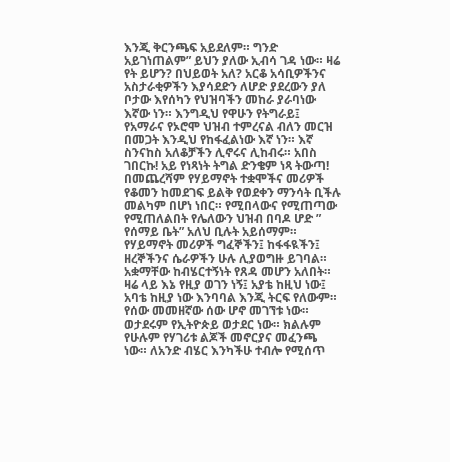እንጂ ቅርንጫፍ አይደለም። ግንድ አይገነጠልም” ይህን ያለው ኢብሳ ገዳ ነው። ዛሬ የት ይሆን? በህይወት አለ? አርቆ አሳቢዎችንና አስታራቂዎችን እያሳደድን ለሆድ ያደረውን ያለ ቦታው እየሰካን የህዝባችን መከራ ያራባነው እኛው ነን። እንግዲህ የዋሁን የትግራይ፤ የአማራና የኦሮሞ ህዝብ ተምረናል ብለን መርዝ በመጋት እንዲህ የከፋፈልነው እኛ ነን። እኛ ስንናከስ አለቆቻችን ሊኖሩና ሊከብሩ። አበስ ገበርኩ! አይ የነጻነት ትግል ድንቄም ነጻ ትውጣ!
በመጨረሻም የሃይማኖት ተቋሞችና መሪዎች የቆመን ከመደገፍ ይልቅ የወደቀን ማንሳት ቢችሉ መልካም በሆነ ነበር። የሚበላውና የሚጠጣው የሚጠለልበት የሌለውን ህዝብ በባዶ ሆድ ” የሰማይ ቤት” አለህ ቢሉት አይሰማም። የሃይማኖት መሪዎች ግፈኞችን፤ ከፋፋዪችን፤ ዘረኞችንና ሴራዎችን ሁሉ ሊያወግዙ ይገባል። አቋማቸው ከብሄርተኝነት የጸዳ መሆን አለበት። ዛሬ ላይ እኔ የዚያ ወገን ነኝ፤ አያቴ ከዚህ ነው፤ አባቴ ከዚያ ነው እንባባል እንጂ ትርፍ የለውም። የሰው መመዘኛው ሰው ሆኖ መገኘቱ ነው። ወታደሩም የኢትዮጵይ ወታደር ነው። ክልሉም የሁሉም የሃገሪቱ ልጆች መኖርያና መፈንጫ ነው። ለአንድ ብሄር እንካችሁ ተብሎ የሚሰጥ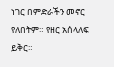ነገር በምድራችን መኖር የለበትም። የዘር አሰላለፍ ይቅር።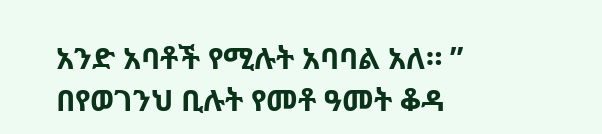አንድ አባቶች የሚሉት አባባል አለ። ” በየወገንህ ቢሉት የመቶ ዓመት ቆዳ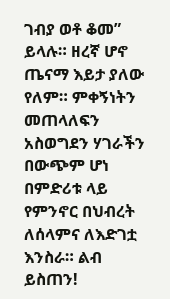ገብያ ወቶ ቆመ” ይላሉ። ዘረኛ ሆኖ ጤናማ እይታ ያለው የለም። ምቀኝነትን መጠላለፍን አስወግደን ሃገራችን በውጭም ሆነ በምድሪቱ ላይ የምንኖር በህብረት ለሰላምና ለእድገቷ እንስራ። ልብ ይስጠን!